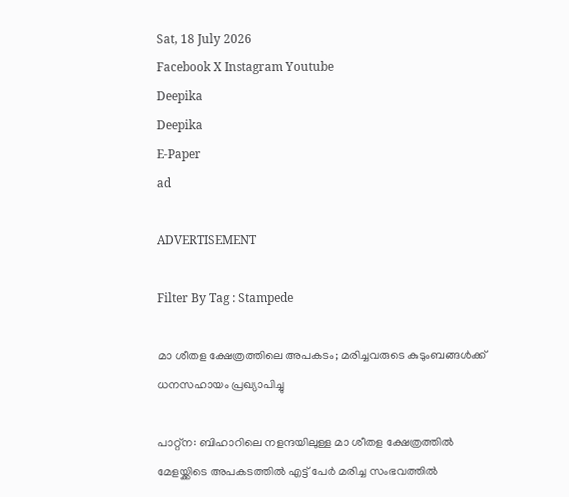Sat, 18 July 2026
Facebook X Instagram Youtube
Deepika
Deepika
E-Paper
ad

ADVERTISEMENT

Filter By Tag : Stampede

മാ ശീതള ക്ഷേത്രത്തിലെ അപകടം; മരിച്ചവരുടെ കുടുംബങ്ങൾക്ക് ധനസഹായം പ്രഖ്യാപിച്ചു

പാറ്റ്ന: ബിഹാറിലെ നളന്ദയിലുള്ള മാ ശീതള ക്ഷേത്രത്തില്‍ മേളയ്ക്കിടെ അപകടത്തിൽ എട്ട് പേർ മരിച്ച സംഭവത്തിൽ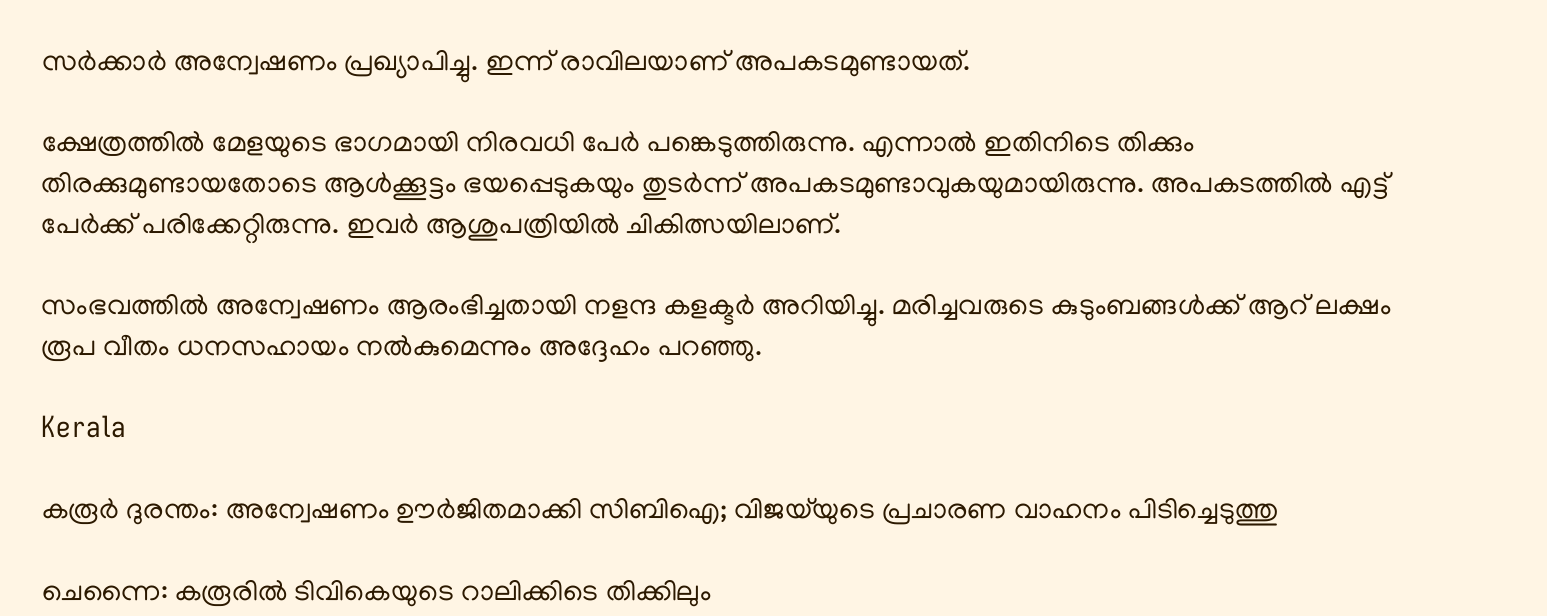സർക്കാർ അന്വേഷണം പ്രഖ്യാപിച്ചു. ഇന്ന് രാവിലയാണ് അപകടമുണ്ടായത്.

ക്ഷേത്രത്തില്‍ മേളയുടെ ഭാഗമായി നിരവധി പേര്‍ പങ്കെടുത്തിരുന്നു. എന്നാല്‍ ഇതിനിടെ തിക്കും തിരക്കുമുണ്ടായതോടെ ആള്‍ക്കൂട്ടം ഭയപ്പെടുകയും തുടര്‍ന്ന് അപകടമുണ്ടാവുകയുമായിരുന്നു. അപകടത്തിൽ എട്ട് പേർക്ക് പരിക്കേറ്റിരുന്നു. ഇവർ ആശുപത്രിയിൽ ചികിത്സയിലാണ്.

സംഭവത്തിൽ അന്വേഷണം ആരംഭിച്ചതായി നളന്ദ കളക്ടർ അറിയിച്ചു. മരിച്ചവരുടെ കുടുംബങ്ങൾക്ക് ആറ് ലക്ഷം രൂപ വീതം ധനസഹായം നൽകുമെന്നും അദ്ദേഹം പറഞ്ഞു.

Kerala

കരൂർ ദുരന്തം: അന്വേഷണം ഊർജിതമാക്കി സിബിഐ; വിജയ്‌യുടെ പ്രചാരണ വാഹനം പിടിച്ചെടുത്തു

ചെന്നൈ: കരൂരിൽ ടിവികെയുടെ റാലിക്കിടെ തിക്കിലും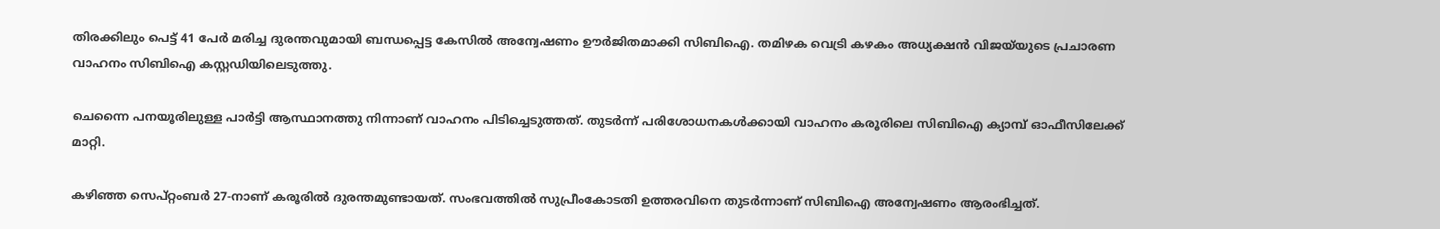തിരക്കിലും പെട്ട് 41 പേർ മരിച്ച ദുരന്തവുമായി ബന്ധപ്പെട്ട കേസിൽ അന്വേഷണം ഊർജിതമാക്കി സിബിഐ. തമിഴക വെട്രി കഴകം അധ്യക്ഷൻ വിജയ്‌യുടെ പ്രചാരണ വാഹനം സിബിഐ കസ്റ്റഡിയിലെടുത്തു.

ചെന്നൈ പനയൂരിലുള്ള പാർട്ടി ആസ്ഥാനത്തു നിന്നാണ് വാഹനം പിടിച്ചെടുത്തത്. തുടർന്ന് പരിശോധനകൾക്കായി വാഹനം കരൂരിലെ സിബിഐ ക്യാമ്പ് ഓഫീസിലേക്ക് മാറ്റി.

കഴിഞ്ഞ സെപ്റ്റംബർ 27-നാണ് കരൂരിൽ ദുരന്തമുണ്ടായത്. സംഭവത്തിൽ സുപ്രീംകോടതി ഉത്തരവിനെ തുടർന്നാണ് സിബിഐ അന്വേഷണം ആരംഭിച്ചത്.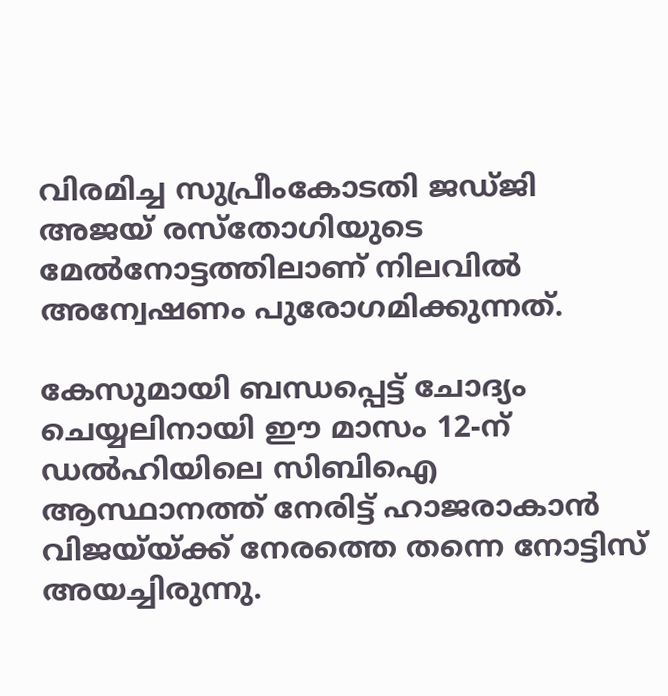വിരമിച്ച സുപ്രീംകോടതി ജഡ്ജി അജയ് രസ്തോഗിയുടെ മേൽനോട്ടത്തിലാണ് നിലവിൽ അന്വേഷണം പുരോഗമിക്കുന്നത്.

കേസുമായി ബന്ധപ്പെട്ട് ചോദ്യം ചെയ്യലിനായി ഈ മാസം 12-ന് ഡൽഹിയിലെ സിബിഐ ആസ്ഥാനത്ത് നേരിട്ട് ഹാജരാകാൻ വിജയ്‌യ്ക്ക് നേരത്തെ തന്നെ നോട്ടിസ് അയച്ചിരുന്നു.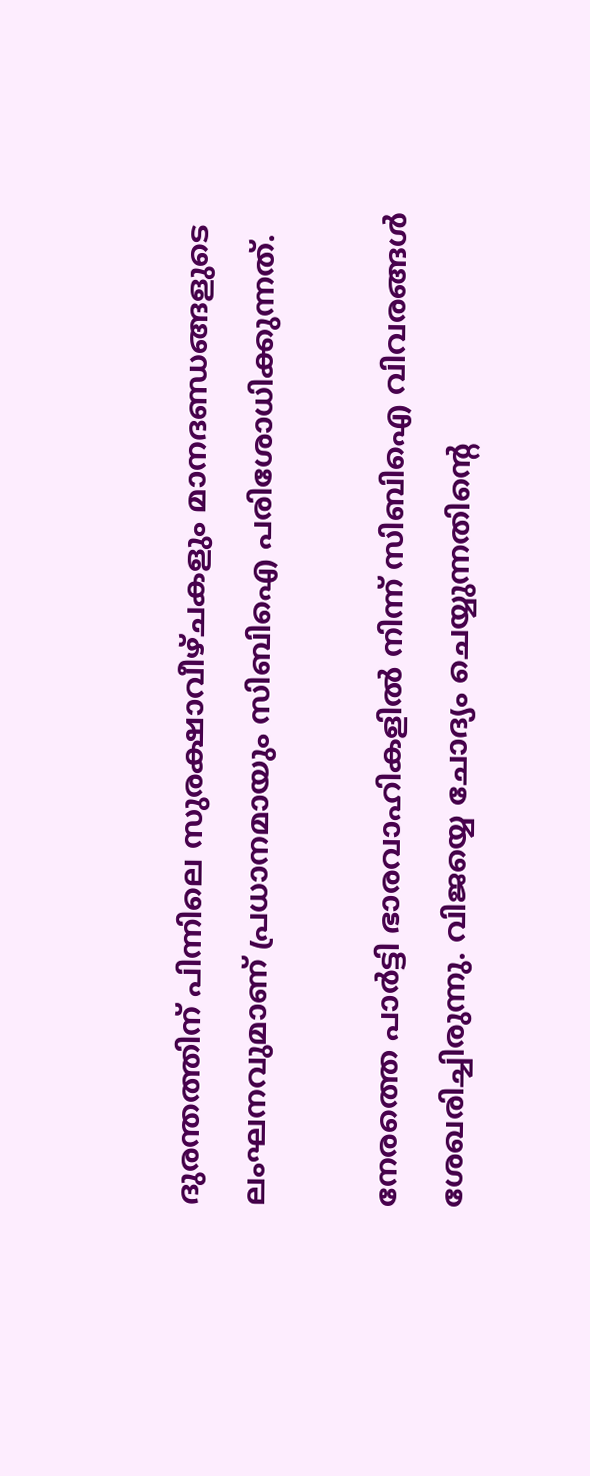ദുരന്തത്തിന് പിന്നിലെ സുരക്ഷാവീഴ്ചകളും മാനദണ്ഡങ്ങളുടെ ലംഘനവുമാണ് പ്രധാനമായും സിബിഐ പരിശോധിക്കുന്നത്.

നേരത്തെ പാർട്ടി ഭാരവാഹികളിൽ നിന്ന് സിബിഐ വിവരങ്ങൾ ശേഖരിച്ചിരുന്നു. വിജയ്യെ ചോദ്യം ചെയ്യുന്നതിന്‍റെ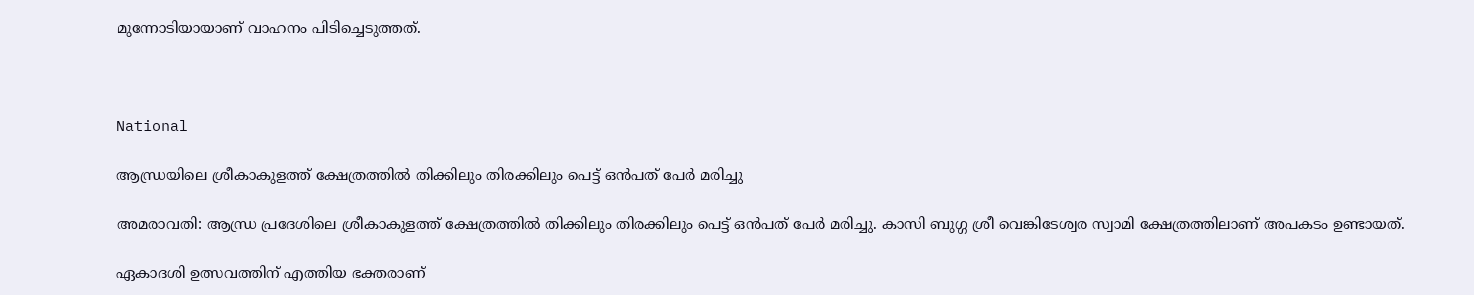മുന്നോടിയായാണ് വാഹനം പിടിച്ചെടുത്തത്.



National

ആന്ധ്രയിലെ ശ്രീകാകുളത്ത് ക്ഷേത്രത്തിൽ തിക്കിലും തിരക്കിലും പെട്ട് ഒൻപത് പേർ മരിച്ചു

അമരാവതി: ആന്ധ്ര പ്രദേശിലെ ശ്രീകാകുളത്ത് ക്ഷേത്രത്തിൽ തിക്കിലും തിരക്കിലും പെട്ട് ഒൻപത് പേർ മരിച്ചു. കാസി ബുഗ്ഗ ശ്രീ വെങ്കിടേശ്വര സ്വാമി ക്ഷേത്രത്തിലാണ് അപകടം ഉണ്ടായത്.

ഏകാദശി ഉത്സവത്തിന് എത്തിയ ഭക്തരാണ്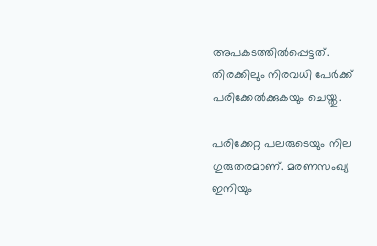അപകടത്തിൽപ്പെട്ടത്. തിരക്കിലും നിരവധി പേർക്ക് പരിക്കേൽക്കുകയും ചെയ്തു.

പരിക്കേറ്റ പലരുടെയും നില ഗുരുതരമാണ്. മരണസംഖ്യ ഇനിയും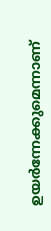ഉയർന്നേക്കുമെന്നാണ്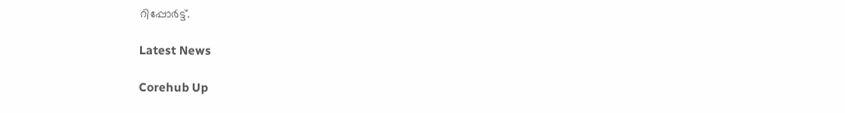റിപ്പോർട്ട്.

Latest News

Corehub Up